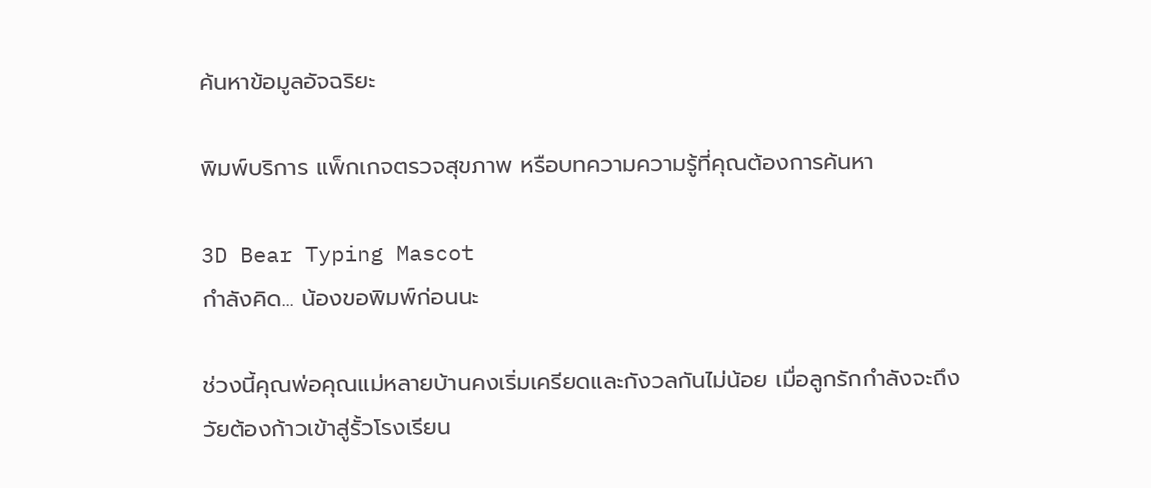ค้นหาข้อมูลอัจฉริยะ

พิมพ์บริการ แพ็กเกจตรวจสุขภาพ หรือบทความความรู้ที่คุณต้องการค้นหา

3D Bear Typing Mascot
กำลังคิด... น้องขอพิมพ์ก่อนนะ

ช่วงนี้คุณพ่อคุณแม่หลายบ้านคงเริ่มเครียดและกังวลกันไม่น้อย เมื่อลูกรักกำลังจะถึงวัยต้องก้าวเข้าสู่รั้วโรงเรียน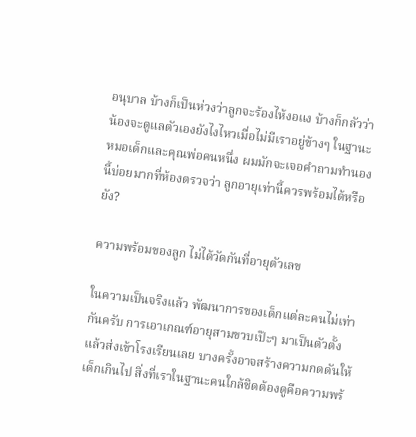อนุบาล บ้างก็เป็นห่วงว่าลูกจะร้องไห้งอแง บ้างก็กลัวว่าน้องจะดูแลตัวเองยังไงไหวเมื่อไม่มีเราอยู่ข้างๆ ในฐานะหมอเด็กและคุณพ่อคนหนึ่ง ผมมักจะเจอคำถามทำนองนี้บ่อยมากที่ห้องตรวจว่า ลูกอายุเท่านี้ควรพร้อมได้หรือยัง?

ความพร้อมของลูก ไม่ได้วัดกันที่อายุตัวเลข

ในความเป็นจริงแล้ว พัฒนาการของเด็กแต่ละคนไม่เท่ากันครับ การเอาเกณฑ์อายุสามขวบเป๊ะๆ มาเป็นตัวตั้งแล้วส่งเข้าโรงเรียนเลย บางครั้งอาจสร้างความกดดันให้เด็กเกินไป สิ่งที่เราในฐานะคนใกล้ชิดต้องดูคือความพร้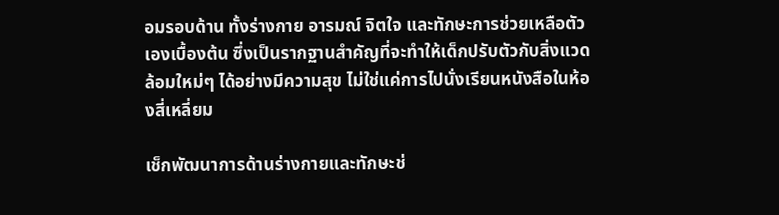อมรอบด้าน ทั้งร่างกาย อารมณ์ จิตใจ และทักษะการช่วยเหลือตัวเองเบื้องต้น ซึ่งเป็นรากฐานสำคัญที่จะทำให้เด็กปรับตัวกับสิ่งแวดล้อมใหม่ๆ ได้อย่างมีความสุข ไม่ใช่แค่การไปนั่งเรียนหนังสือในห้องสี่เหลี่ยม

เช็กพัฒนาการด้านร่างกายและทักษะช่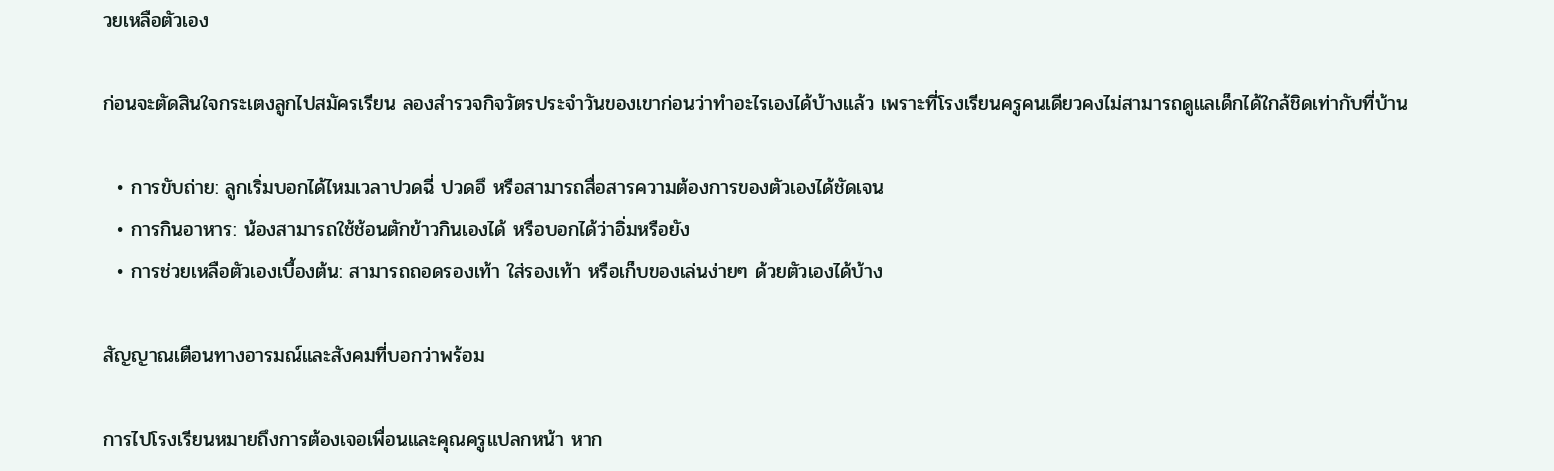วยเหลือตัวเอง

ก่อนจะตัดสินใจกระเตงลูกไปสมัครเรียน ลองสำรวจกิจวัตรประจำวันของเขาก่อนว่าทำอะไรเองได้บ้างแล้ว เพราะที่โรงเรียนครูคนเดียวคงไม่สามารถดูแลเด็กได้ใกล้ชิดเท่ากับที่บ้าน

  • การขับถ่าย: ลูกเริ่มบอกได้ไหมเวลาปวดฉี่ ปวดอึ หรือสามารถสื่อสารความต้องการของตัวเองได้ชัดเจน
  • การกินอาหาร: น้องสามารถใช้ช้อนตักข้าวกินเองได้ หรือบอกได้ว่าอิ่มหรือยัง
  • การช่วยเหลือตัวเองเบื้องต้น: สามารถถอดรองเท้า ใส่รองเท้า หรือเก็บของเล่นง่ายๆ ด้วยตัวเองได้บ้าง

สัญญาณเตือนทางอารมณ์และสังคมที่บอกว่าพร้อม

การไปโรงเรียนหมายถึงการต้องเจอเพื่อนและคุณครูแปลกหน้า หาก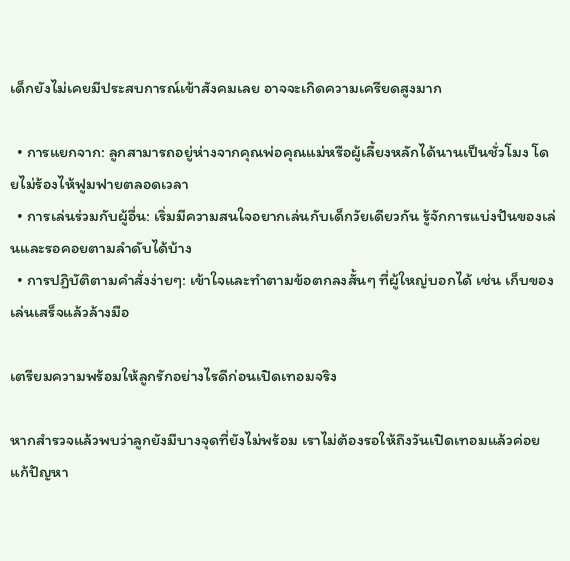เด็กยังไม่เคยมีประสบการณ์เข้าสังคมเลย อาจจะเกิดความเครียดสูงมาก

  • การแยกจาก: ลูกสามารถอยู่ห่างจากคุณพ่อคุณแม่หรือผู้เลี้ยงหลักได้นานเป็นชั่วโมง โดยไม่ร้องไห้ฟูมฟายตลอดเวลา
  • การเล่นร่วมกับผู้อื่น: เริ่มมีความสนใจอยากเล่นกับเด็กวัยเดียวกัน รู้จักการแบ่งปันของเล่นและรอคอยตามลำดับได้บ้าง
  • การปฏิบัติตามคำสั่งง่ายๆ: เข้าใจและทำตามข้อตกลงสั้นๆ ที่ผู้ใหญ่บอกได้ เช่น เก็บของ เล่นเสร็จแล้วล้างมือ

เตรียมความพร้อมให้ลูกรักอย่างไรดีก่อนเปิดเทอมจริง

หากสำรวจแล้วพบว่าลูกยังมีบางจุดที่ยังไม่พร้อม เราไม่ต้องรอให้ถึงวันเปิดเทอมแล้วค่อยแก้ปัญหา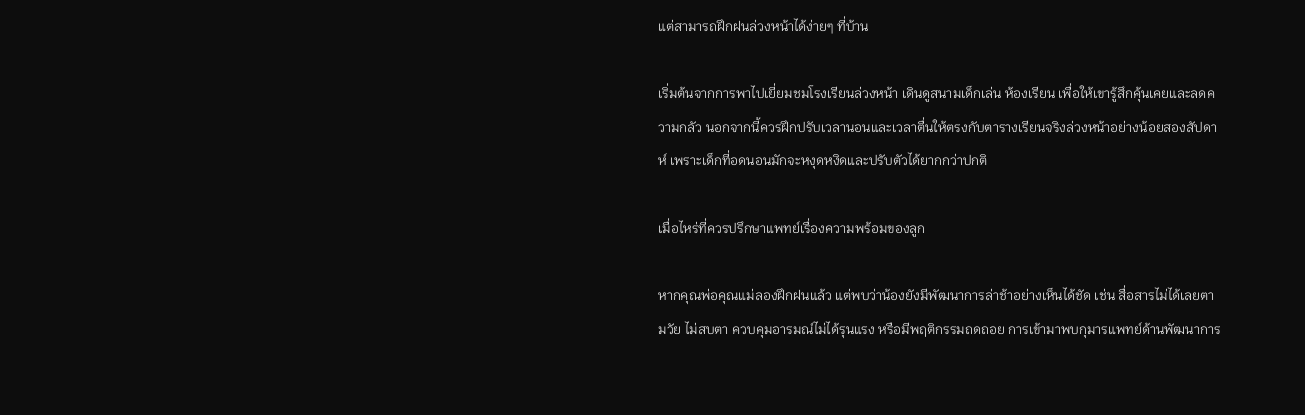แต่สามารถฝึกฝนล่วงหน้าได้ง่ายๆ ที่บ้าน

เริ่มต้นจากการพาไปเยี่ยมชมโรงเรียนล่วงหน้า เดินดูสนามเด็กเล่น ห้องเรียน เพื่อให้เขารู้สึกคุ้นเคยและลดความกลัว นอกจากนี้ควรฝึกปรับเวลานอนและเวลาตื่นให้ตรงกับตารางเรียนจริงล่วงหน้าอย่างน้อยสองสัปดาห์ เพราะเด็กที่อดนอนมักจะหงุดหงิดและปรับตัวได้ยากกว่าปกติ

เมื่อไหร่ที่ควรปรึกษาแพทย์เรื่องความพร้อมของลูก

หากคุณพ่อคุณแม่ลองฝึกฝนแล้ว แต่พบว่าน้องยังมีพัฒนาการล่าช้าอย่างเห็นได้ชัด เช่น สื่อสารไม่ได้เลยตามวัย ไม่สบตา ควบคุมอารมณ์ไม่ได้รุนแรง หรือมีพฤติกรรมถดถอย การเข้ามาพบกุมารแพทย์ด้านพัฒนาการ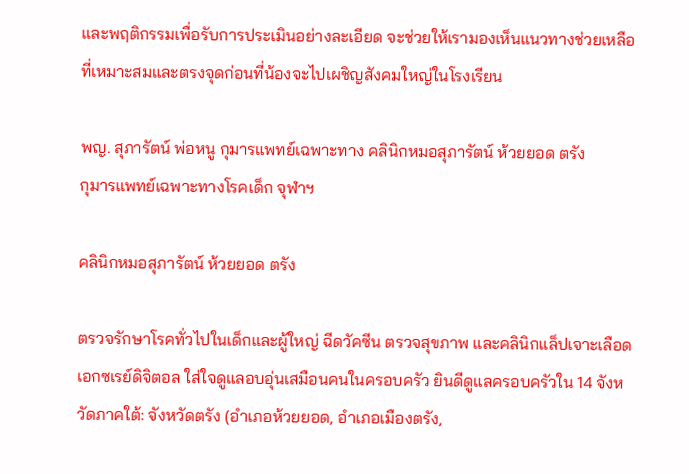และพฤติกรรมเพื่อรับการประเมินอย่างละเอียด จะช่วยให้เรามองเห็นแนวทางช่วยเหลือที่เหมาะสมและตรงจุดก่อนที่น้องจะไปเผชิญสังคมใหญ่ในโรงเรียน

พญ. สุภารัตน์ พ่อหนู กุมารแพทย์เฉพาะทาง คลินิกหมอสุภารัตน์ ห้วยยอด ตรัง
กุมารแพทย์เฉพาะทางโรคเด็ก จุฬาฯ

คลินิกหมอสุภารัตน์ ห้วยยอด ตรัง

ตรวจรักษาโรคทั่วไปในเด็กและผู้ใหญ่ ฉีดวัคซีน ตรวจสุขภาพ และคลินิกแล็ปเจาะเลือด เอกซเรย์ดิจิตอล ใส่ใจดูแลอบอุ่นเสมือนคนในครอบครัว ยินดีดูแลครอบครัวใน 14 จังหวัดภาคใต้: จังหวัดตรัง (อำเภอห้วยยอด, อำเภอเมืองตรัง,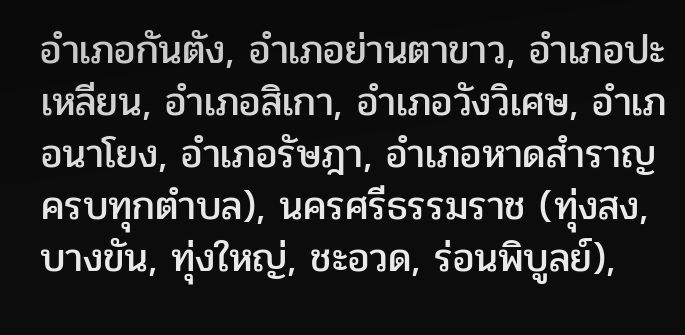อำเภอกันตัง, อำเภอย่านตาขาว, อำเภอปะเหลียน, อำเภอสิเกา, อำเภอวังวิเศษ, อำเภอนาโยง, อำเภอรัษฎา, อำเภอหาดสำราญ ครบทุกตำบล), นครศรีธรรมราช (ทุ่งสง, บางขัน, ทุ่งใหญ่, ชะอวด, ร่อนพิบูลย์),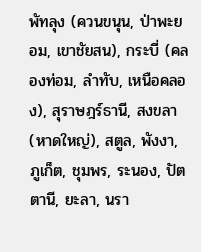พัทลุง (ควนขนุน, ป่าพะยอม, เขาชัยสน), กระบี่ (คลองท่อม, ลำทับ, เหนือคลอง), สุราษฎร์ธานี, สงขลา (หาดใหญ่), สตูล, พังงา, ภูเก็ต, ชุมพร, ระนอง, ปัตตานี, ยะลา, นรา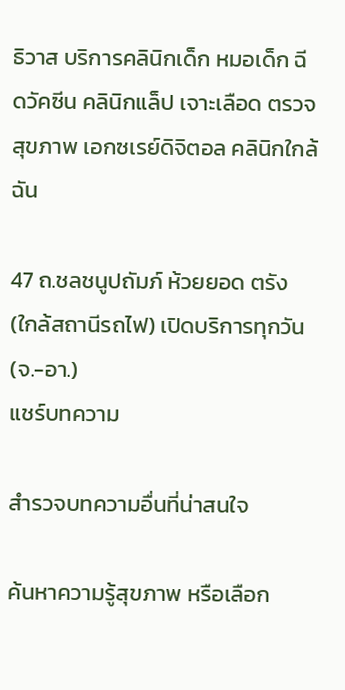ธิวาส บริการคลินิกเด็ก หมอเด็ก ฉีดวัคซีน คลินิกแล็ป เจาะเลือด ตรวจสุขภาพ เอกซเรย์ดิจิตอล คลินิกใกล้ฉัน

47 ถ.ชลชนูปถัมภ์ ห้วยยอด ตรัง (ใกล้สถานีรถไฟ) เปิดบริการทุกวัน (จ.-อา.)
แชร์บทความ

สำรวจบทความอื่นที่น่าสนใจ

ค้นหาความรู้สุขภาพ หรือเลือก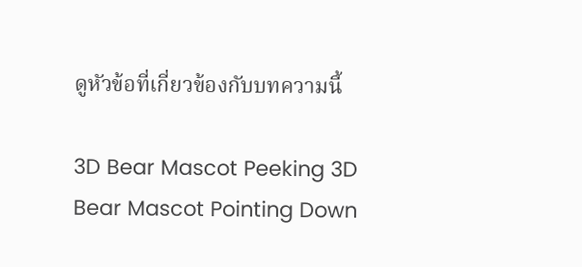ดูหัวข้อที่เกี่ยวข้องกับบทความนี้

3D Bear Mascot Peeking 3D Bear Mascot Pointing Down